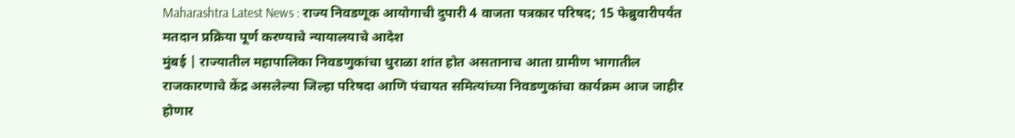Maharashtra Latest News : राज्य निवडणूक आयोगाची दुपारी 4 वाजता पत्रकार परिषद; 15 फेब्रुवारीपर्यंत मतदान प्रक्रिया पूर्ण करण्याचे न्यायालयाचे आदेश
मुंबई | राज्यातील महापालिका निवडणुकांचा धुराळा शांत होत असतानाच आता ग्रामीण भागातील राजकारणाचे केंद्र असलेल्या जिल्हा परिषदा आणि पंचायत समित्यांच्या निवडणुकांचा कार्यक्रम आज जाहीर होणार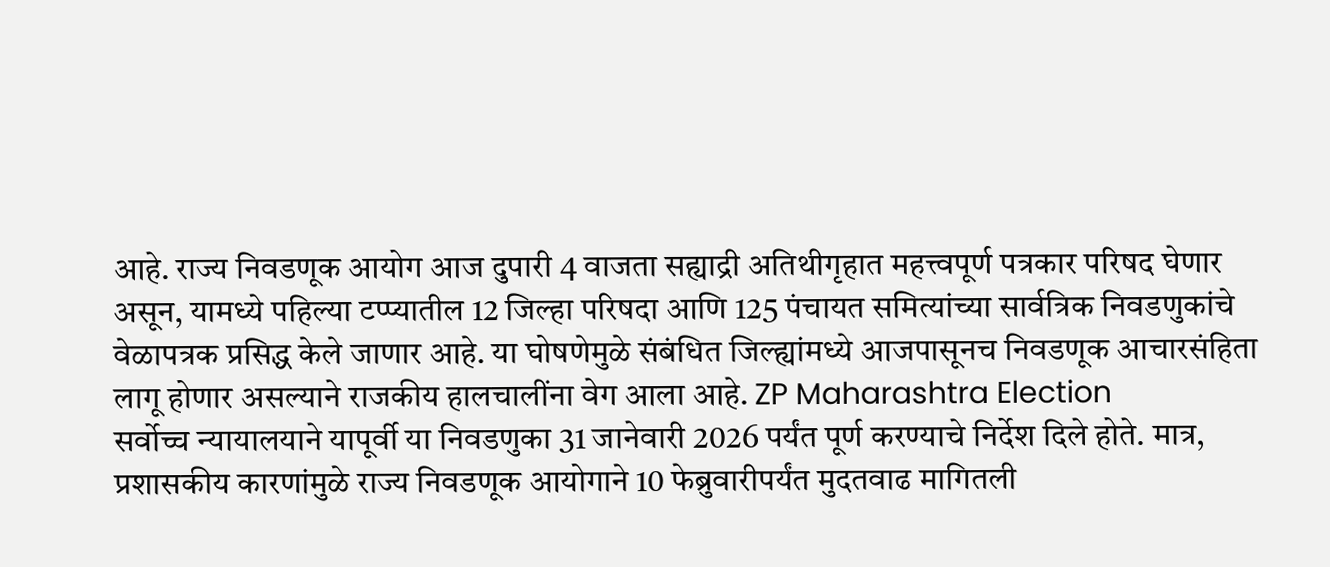आहे. राज्य निवडणूक आयोग आज दुपारी 4 वाजता सह्याद्री अतिथीगृहात महत्त्वपूर्ण पत्रकार परिषद घेणार असून, यामध्ये पहिल्या टप्प्यातील 12 जिल्हा परिषदा आणि 125 पंचायत समित्यांच्या सार्वत्रिक निवडणुकांचे वेळापत्रक प्रसिद्ध केले जाणार आहे. या घोषणेमुळे संबंधित जिल्ह्यांमध्ये आजपासूनच निवडणूक आचारसंहिता लागू होणार असल्याने राजकीय हालचालींना वेग आला आहे. ZP Maharashtra Election
सर्वोच्च न्यायालयाने यापूर्वी या निवडणुका 31 जानेवारी 2026 पर्यंत पूर्ण करण्याचे निर्देश दिले होते. मात्र, प्रशासकीय कारणांमुळे राज्य निवडणूक आयोगाने 10 फेब्रुवारीपर्यंत मुदतवाढ मागितली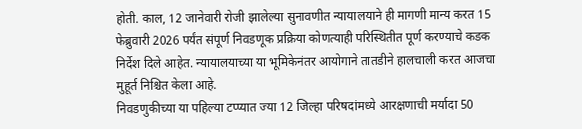होती. काल, 12 जानेवारी रोजी झालेल्या सुनावणीत न्यायालयाने ही मागणी मान्य करत 15 फेब्रुवारी 2026 पर्यंत संपूर्ण निवडणूक प्रक्रिया कोणत्याही परिस्थितीत पूर्ण करण्याचे कडक निर्देश दिले आहेत. न्यायालयाच्या या भूमिकेनंतर आयोगाने तातडीने हालचाली करत आजचा मुहूर्त निश्चित केला आहे.
निवडणुकीच्या या पहिल्या टप्प्यात ज्या 12 जिल्हा परिषदांमध्ये आरक्षणाची मर्यादा 50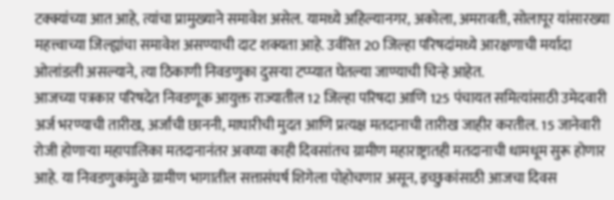टक्क्यांच्या आत आहे, त्यांचा प्रामुख्याने समावेश असेल. यामध्ये अहिल्यानगर, अकोला, अमरावती, सोलापूर यांसारख्या महत्त्वाच्या जिल्ह्यांचा समावेश असण्याची दाट शक्यता आहे. उर्वरित 20 जिल्हा परिषदांमध्ये आरक्षणाची मर्यादा ओलांडली असल्याने, त्या ठिकाणी निवडणुका दुसऱ्या टप्प्यात घेतल्या जाण्याची चिन्हे आहेत.
आजच्या पत्रकार परिषदेत निवडणूक आयुक्त राज्यातील 12 जिल्हा परिषदा आणि 125 पंचायत समित्यांसाठी उमेदवारी अर्ज भरण्याची तारीख, अर्जांची छाननी, माघारीची मुदत आणि प्रत्यक्ष मतदानाची तारीख जाहीर करतील. 15 जानेवारी रोजी होणाऱ्या महापालिका मतदानानंतर अवघ्या काही दिवसांतच ग्रामीण महाराष्ट्रातही मतदानाची धामधूम सुरू होणार आहे. या निवडणुकांमुळे ग्रामीण भागातील सत्तासंघर्ष शिगेला पोहोचणार असून, इच्छुकांसाठी आजचा दिवस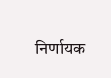निर्णायक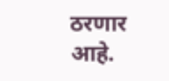ठरणार आहे.